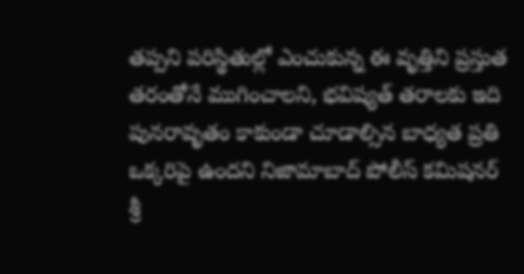తప్పని పరిస్థితుల్లో ఎంచుకున్న ఈ వృత్తిని ప్రస్తుత తరంతోనే ముగించాలని, భవిష్యత్ తరాలకు ఇది పునరావృతం కాకుండా చూడాల్సిన బాధ్యత ప్రతి ఒక్కరిపై ఉందని నిజామాబాద్ పోలీస్ కమిషనర్ శ్రీ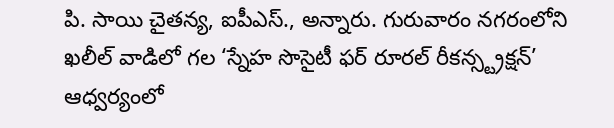పి. సాయి చైతన్య, ఐపీఎస్., అన్నారు. గురువారం నగరంలోని ఖలీల్ వాడిలో గల ‘స్నేహ సొసైటీ ఫర్ రూరల్ రీకన్స్ట్రక్షన్’ ఆధ్వర్యంలో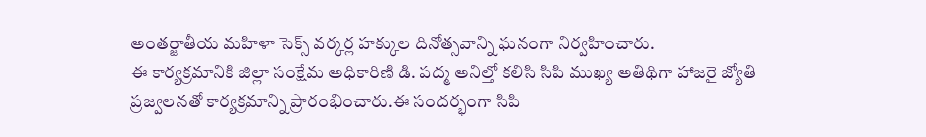అంతర్జాతీయ మహిళా సెక్స్ వర్కర్ల హక్కుల దినోత్సవాన్ని ఘనంగా నిర్వహించారు.
ఈ కార్యక్రమానికి జిల్లా సంక్షేమ అధికారిణి డి. పద్మ అనిల్తో కలిసి సిపి ముఖ్య అతిథిగా హాజరై జ్యోతి ప్రజ్వలనతో కార్యక్రమాన్ని ప్రారంభించారు.ఈ సందర్భంగా సిపి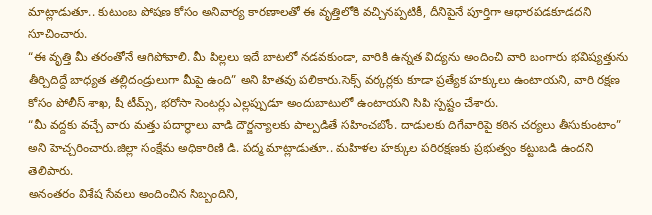మాట్లాడుతూ.. కుటుంబ పోషణ కోసం అనివార్య కారణాలతో ఈ వృత్తిలోకి వచ్చినప్పటికీ, దీనిపైనే పూర్తిగా ఆధారపడకూడదని సూచించారు.
“ఈ వృత్తి మీ తరంతోనే ఆగిపోవాలి. మీ పిల్లలు ఇదే బాటలో నడవకుండా, వారికి ఉన్నత విద్యను అందించి వారి బంగారు భవిష్యత్తును తీర్చిదిద్దే బాధ్యత తల్లిదండ్రులుగా మీపై ఉంది” అని హితవు పలికారు.సెక్స్ వర్కర్లకు కూడా ప్రత్యేక హక్కులు ఉంటాయని, వారి రక్షణ కోసం పోలీస్ శాఖ, షీ టీమ్స్, భరోసా సెంటర్లు ఎల్లప్పుడూ అందుబాటులో ఉంటాయని సిపి స్పష్టం చేశారు.
“మీ వద్దకు వచ్చే వారు మత్తు పదార్థాలు వాడి దౌర్జన్యాలకు పాల్పడితే సహించబోం. దాడులకు దిగేవారిపై కఠిన చర్యలు తీసుకుంటాం” అని హెచ్చరించారు.జిల్లా సంక్షేమ అధికారిణి డి. పద్మ మాట్లాడుతూ.. మహిళల హక్కుల పరిరక్షణకు ప్రభుత్వం కట్టుబడి ఉందని తెలిపారు.
అనంతరం విశేష సేవలు అందించిన సిబ్బందిని,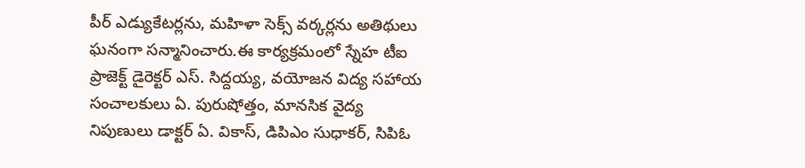పీర్ ఎడ్యుకేటర్లను, మహిళా సెక్స్ వర్కర్లను అతిథులు ఘనంగా సన్మానించారు.ఈ కార్యక్రమంలో స్నేహ టీఐ ప్రాజెక్ట్ డైరెక్టర్ ఎస్. సిద్దయ్య, వయోజన విద్య సహాయ సంచాలకులు ఏ. పురుషోత్తం, మానసిక వైద్య నిపుణులు డాక్టర్ ఏ. వికాస్, డిపిఎం సుధాకర్, సిపిఓ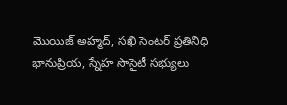మొయిజ్ అహ్మద్, సఖి సెంటర్ ప్రతినిధి భానుప్రియ, స్నేహ సొసైటీ సభ్యులు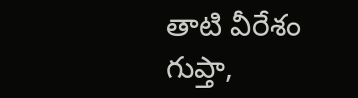తాటి వీరేశం గుప్తా,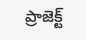ప్రాజెక్ట్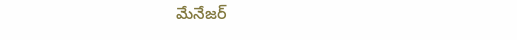మేనేజర్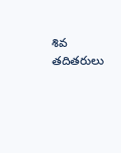శివ తదితరులు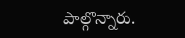పాల్గొన్నారు.